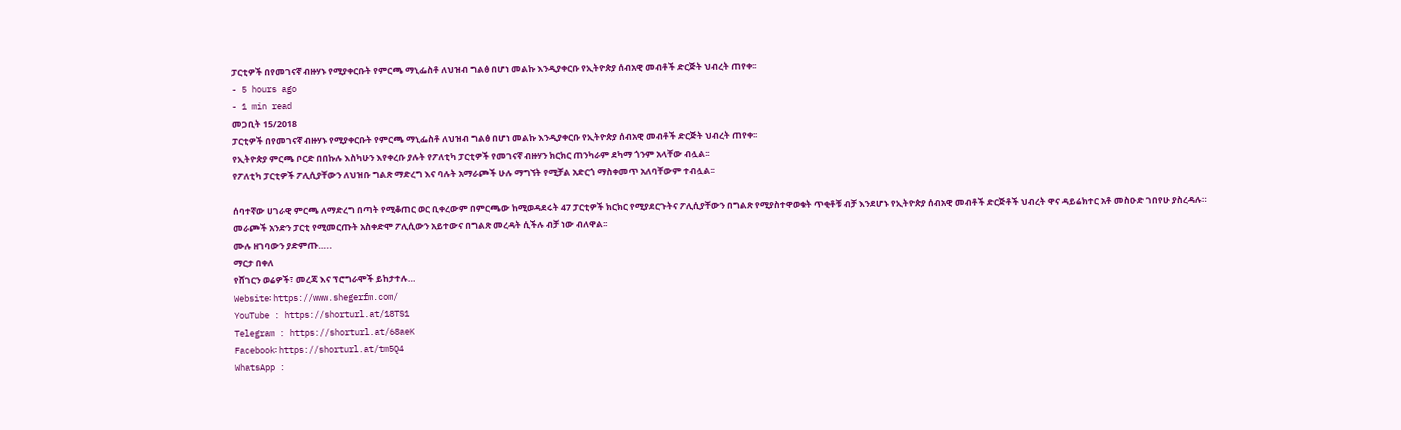ፓርቲዎች በየመገናኛ ብዙሃኑ የሚያቀርቡት የምርጫ ማኒፌስቶ ለህዝብ ግልፅ በሆነ መልኩ እንዲያቀርቡ የኢትዮጵያ ሰብአዊ መብቶች ድርጅት ህብረት ጠየቀ፡፡
- 5 hours ago
- 1 min read
መጋቢት 15/2018
ፓርቲዎች በየመገናኛ ብዙሃኑ የሚያቀርቡት የምርጫ ማኒፌስቶ ለህዝብ ግልፅ በሆነ መልኩ እንዲያቀርቡ የኢትዮጵያ ሰብአዊ መብቶች ድርጅት ህብረት ጠየቀ፡፡
የኢትዮጵያ ምርጫ ቦርድ በበኩሉ እስካሁን እየቀረቡ ያሉት የፖለቲካ ፓርቲዎች የመገናኛ ብዙሃን ክርክር ጠንካራም ደካማ ጎንም አላቸው ብሏል፡፡
የፖለቲካ ፓርቲዎች ፖሊሲያቸውን ለህዝቡ ግልጽ ማድረግ እና ባሉት አማራጮች ሁሉ ማግኘት የሚቻል አድርጎ ማስቀመጥ አለባቸውም ተብሏል፡፡

ሰባተኛው ሀገራዊ ምርጫ ለማድረግ በጣት የሚቆጠር ወር ቢቀረውም በምርጫው ከሚወዳደሩት 47 ፓርቲዎች ክርክር የሚያደርጉትና ፖሊሲያቸውን በግልጽ የሚያስተዋወቁት ጥቂቶቹ ብቻ እንደሆኑ የኢትዮጵያ ሰብአዊ መብቶች ድርጅቶች ህብረት ዋና ዳይሬክተር አቶ መስዑድ ገበየሁ ያስረዳሉ።
መራጮች አንድን ፓርቲ የሚመርጡት አስቀድሞ ፖሊሲውን አይተውና በግልጽ መረዳት ሲችሉ ብቻ ነው ብለዋል፡፡
ሙሉ ዘገባውን ያድምጡ…..
ማርታ በቀለ
የሸገርን ወሬዎች፣ መረጃ እና ፕሮግራሞች ይከታተሉ…
Website፡ https://www.shegerfm.com/
YouTube : https://shorturl.at/18TS1
Telegram : https://shorturl.at/68aeK
Facebook፡ https://shorturl.at/tm5Q4
WhatsApp :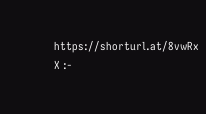https://shorturl.at/8vwRx
X :-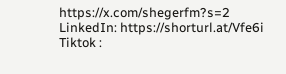https://x.com/shegerfm?s=2
LinkedIn: https://shorturl.at/Vfe6i
Tiktok :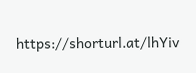https://shorturl.at/lhYiv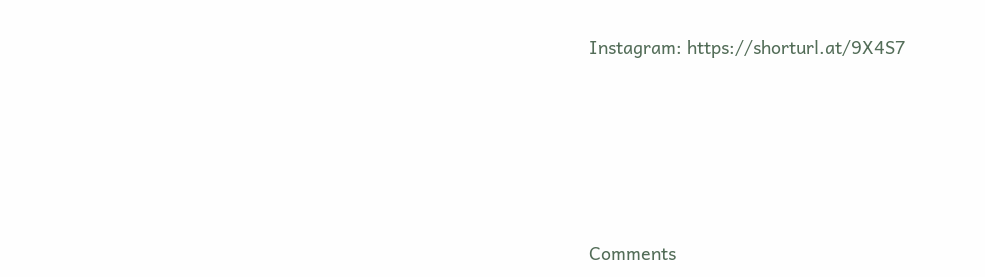Instagram: https://shorturl.at/9X4S7





Comments